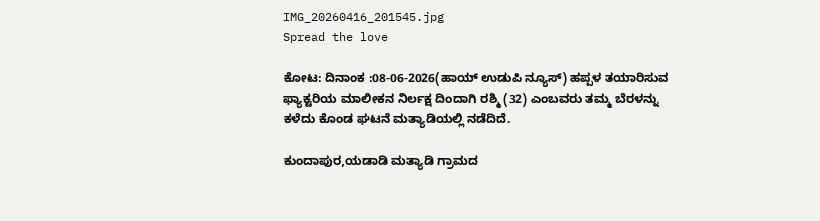IMG_20260416_201545.jpg
Spread the love

ಕೋಟ: ದಿನಾಂಕ :08-06-2026(ಹಾಯ್ ಉಡುಪಿ ನ್ಯೂಸ್) ಹಪ್ಪಳ ತಯಾರಿಸುವ ಫ್ಯಾಕ್ಟರಿಯ ಮಾಲೀಕನ ನಿರ್ಲಕ್ಷ ದಿಂದಾಗಿ ರಶ್ಮಿ (32) ಎಂಬವರು ತಮ್ಮ ಬೆರಳನ್ನು ಕಳೆದು ಕೊಂಡ ಘಟನೆ ಮತ್ಯಾಡಿಯಲ್ಲಿ ನಡೆದಿದೆ.

ಕುಂದಾಪುರ,ಯಡಾಡಿ ಮತ್ಯಾಡಿ ಗ್ರಾಮದ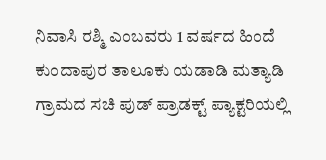ನಿವಾಸಿ ರಶ್ಮಿ ಎಂಬವರು 1 ವರ್ಷದ ಹಿಂದೆ ಕುಂದಾಪುರ ತಾಲೂಕು ಯಡಾಡಿ ಮತ್ಯಾಡಿ ಗ್ರಾಮದ ಸಚಿ ಪುಡ್‌ ಪ್ರಾಡಕ್ಟ್‌ ಪ್ಯಾಕ್ಟರಿಯಲ್ಲಿ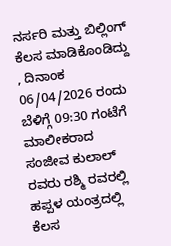ನರ್ಸರಿ ಮತ್ತು ಬಿಲ್ಲಿಂಗ್‌ ಕೆಲಸ ಮಾಡಿಕೊಂಡಿದ್ದು , ದಿನಾಂಕ 06/04/2026 ರಂದು ಬೆಳಿಗ್ಗೆ 09:30 ಗಂಟೆಗೆ ಮಾಲೀಕರಾದ ಸಂಜೀವ ಕುಲಾಲ್‌ ರವರು ರಶ್ಮಿ ರವರಲ್ಲಿ ಹಪ್ಪಳ ಯಂತ್ರದಲ್ಲಿ ಕೆಲಸ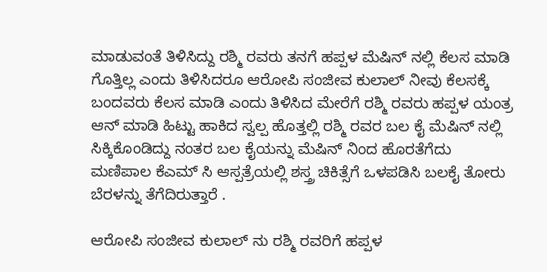ಮಾಡುವಂತೆ ತಿಳಿಸಿದ್ದು ರಶ್ಮಿ ರವರು ತನಗೆ ಹಪ್ಪಳ ಮೆಷಿನ್‌ ನಲ್ಲಿ ಕೆಲಸ ಮಾಡಿ ಗೊತ್ತಿಲ್ಲ ಎಂದು ತಿಳಿಸಿದರೂ ಆರೋಪಿ ಸಂಜೀವ ಕುಲಾಲ್ ನೀವು ಕೆಲಸಕ್ಕೆ ಬಂದವರು ಕೆಲಸ ಮಾಡಿ ಎಂದು ತಿಳಿಸಿದ ಮೇರೆಗೆ ರಶ್ಮಿ ರವರು ಹಪ್ಪಳ ಯಂತ್ರ ಆನ್‌ ಮಾಡಿ ಹಿಟ್ಟು ಹಾಕಿದ ಸ್ವಲ್ಪ ಹೊತ್ತಲ್ಲಿ ರಶ್ಮಿ ರವರ ಬಲ ಕೈ ಮೆಷಿನ್‌ ನಲ್ಲಿ ಸಿಕ್ಕಿಕೊಂಡಿದ್ದು ನಂತರ ಬಲ ಕೈಯನ್ನು ಮೆಷಿನ್‌ ನಿಂದ ಹೊರತೆಗೆದು ಮಣಿಪಾಲ ಕೆಎಮ್‌ ಸಿ ಆಸ್ಪತ್ರೆಯಲ್ಲಿ ಶಸ್ತ್ರ ಚಿಕಿತ್ಸೆಗೆ ಒಳಪಡಿಸಿ ಬಲಕೈ ತೋರು ಬೆರಳನ್ನು ತೆಗೆದಿರುತ್ತಾರೆ .

ಆರೋಪಿ ಸಂಜೀವ ಕುಲಾಲ್ ನು ರಶ್ಮಿ ರವರಿಗೆ ಹಪ್ಪಳ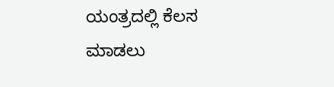ಯಂತ್ರದಲ್ಲಿ ಕೆಲಸ ಮಾಡಲು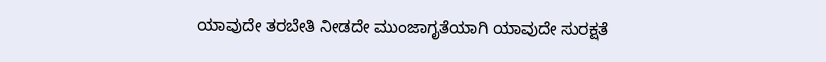ಯಾವುದೇ ತರಬೇತಿ ನೀಡದೇ ಮುಂಜಾಗೃತೆಯಾಗಿ ಯಾವುದೇ ಸುರಕ್ಷತೆ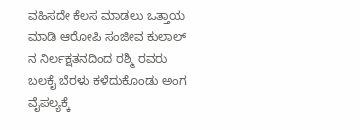ವಹಿಸದೇ ಕೆಲಸ ಮಾಡಲು ಒತ್ತಾಯ ಮಾಡಿ ಆರೋಪಿ ಸಂಜೀವ ಕುಲಾಲ್ ನ ನಿರ್ಲಕ್ಷತನದಿಂದ ರಶ್ಮಿ ರವರು ಬಲಕೈ ಬೆರಳು ಕಳೆದುಕೊಂಡು ಅಂಗ ವೈಪಲ್ಯಕ್ಕೆ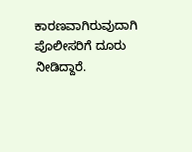ಕಾರಣವಾಗಿರುವುದಾಗಿ ಪೊಲೀಸರಿಗೆ ದೂರು ನೀಡಿದ್ದಾರೆ.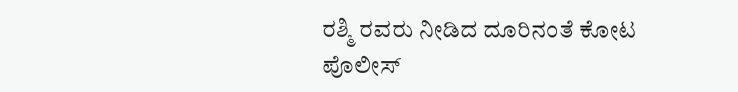ರಶ್ಮಿ ರವರು ನೀಡಿದ ದೂರಿನಂತೆ ಕೋಟ ಪೊಲೀಸ್‌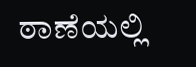ಠಾಣೆಯಲ್ಲಿ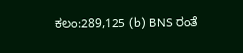ಕಲಂ:289,125 (b) BNS ರಂತೆ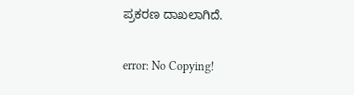ಪ್ರಕರಣ ದಾಖಲಾಗಿದೆ.

error: No Copying!